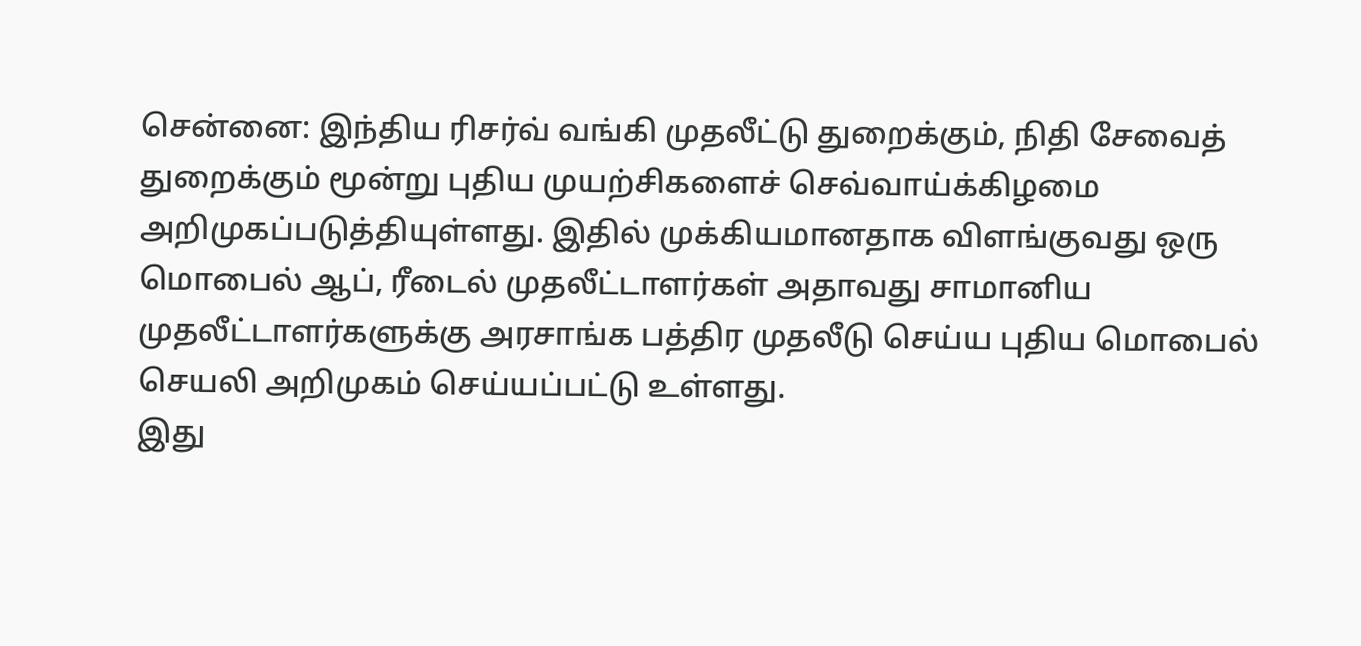சென்னை: இந்திய ரிசர்வ் வங்கி முதலீட்டு துறைக்கும், நிதி சேவைத் துறைக்கும் மூன்று புதிய முயற்சிகளைச் செவ்வாய்க்கிழமை அறிமுகப்படுத்தியுள்ளது. இதில் முக்கியமானதாக விளங்குவது ஒரு மொபைல் ஆப், ரீடைல் முதலீட்டாளர்கள் அதாவது சாமானிய முதலீட்டாளர்களுக்கு அரசாங்க பத்திர முதலீடு செய்ய புதிய மொபைல் செயலி அறிமுகம் செய்யப்பட்டு உள்ளது.
இது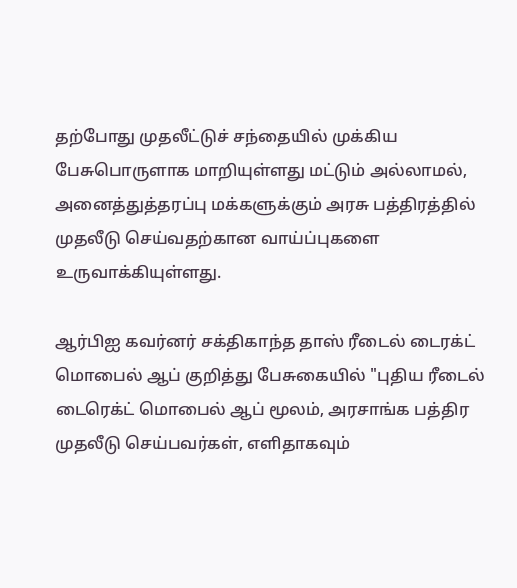தற்போது முதலீட்டுச் சந்தையில் முக்கிய பேசுபொருளாக மாறியுள்ளது மட்டும் அல்லாமல், அனைத்துத்தரப்பு மக்களுக்கும் அரசு பத்திரத்தில் முதலீடு செய்வதற்கான வாய்ப்புகளை உருவாக்கியுள்ளது.

ஆர்பிஐ கவர்னர் சக்திகாந்த தாஸ் ரீடைல் டைரக்ட் மொபைல் ஆப் குறித்து பேசுகையில் "புதிய ரீடைல் டைரெக்ட் மொபைல் ஆப் மூலம், அரசாங்க பத்திர முதலீடு செய்பவர்கள், எளிதாகவும்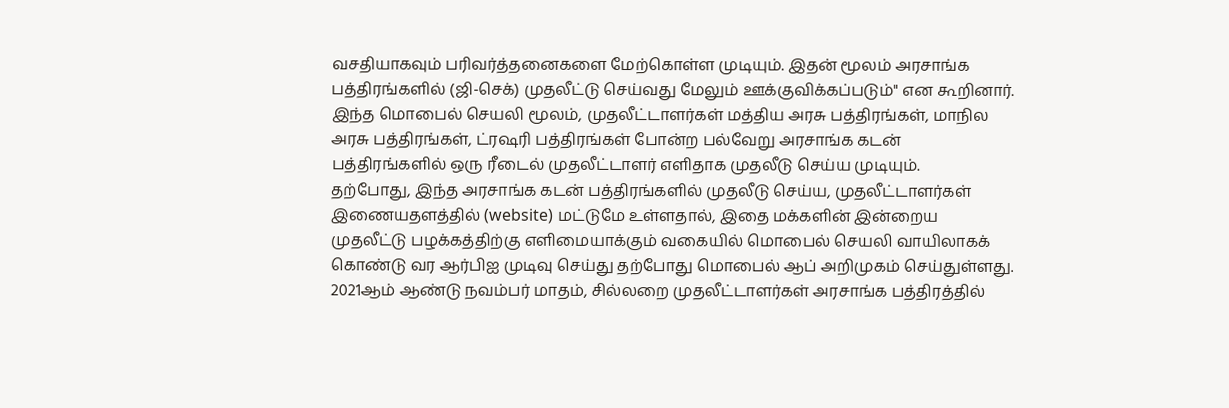வசதியாகவும் பரிவர்த்தனைகளை மேற்கொள்ள முடியும். இதன் மூலம் அரசாங்க பத்திரங்களில் (ஜி-செக்) முதலீட்டு செய்வது மேலும் ஊக்குவிக்கப்படும்" என கூறினார்.
இந்த மொபைல் செயலி மூலம், முதலீட்டாளர்கள் மத்திய அரசு பத்திரங்கள், மாநில அரசு பத்திரங்கள், ட்ரஷரி பத்திரங்கள் போன்ற பல்வேறு அரசாங்க கடன் பத்திரங்களில் ஒரு ரீடைல் முதலீட்டாளர் எளிதாக முதலீடு செய்ய முடியும்.
தற்போது, இந்த அரசாங்க கடன் பத்திரங்களில் முதலீடு செய்ய, முதலீட்டாளர்கள் இணையதளத்தில் (website) மட்டுமே உள்ளதால், இதை மக்களின் இன்றைய முதலீட்டு பழக்கத்திற்கு எளிமையாக்கும் வகையில் மொபைல் செயலி வாயிலாகக் கொண்டு வர ஆர்பிஐ முடிவு செய்து தற்போது மொபைல் ஆப் அறிமுகம் செய்துள்ளது.
2021ஆம் ஆண்டு நவம்பர் மாதம், சில்லறை முதலீட்டாளர்கள் அரசாங்க பத்திரத்தில்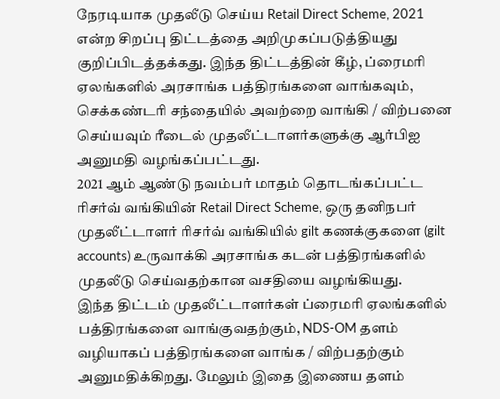நேரடியாக முதலீடு செய்ய Retail Direct Scheme, 2021 என்ற சிறப்பு திட்டத்தை அறிமுகப்படுத்தியது குறிப்பிடத்தக்கது. இந்த திட்டத்தின் கீழ், ப்ரைமரி ஏலங்களில் அரசாங்க பத்திரங்களை வாங்கவும், செக்கண்டரி சந்தையில் அவற்றை வாங்கி / விற்பனை செய்யவும் ரீடைல் முதலீட்டாளர்களுக்கு ஆர்பிஐ அனுமதி வழங்கப்பட்டது.
2021 ஆம் ஆண்டு நவம்பர் மாதம் தொடங்கப்பட்ட ரிசர்வ் வங்கியின் Retail Direct Scheme, ஒரு தனிநபர் முதலீட்டாளர் ரிசர்வ் வங்கியில் gilt கணக்குகளை (gilt accounts) உருவாக்கி அரசாங்க கடன் பத்திரங்களில் முதலீடு செய்வதற்கான வசதியை வழங்கியது.
இந்த திட்டம் முதலீட்டாளர்கள் ப்ரைமரி ஏலங்களில் பத்திரங்களை வாங்குவதற்கும், NDS-OM தளம் வழியாகப் பத்திரங்களை வாங்க / விற்பதற்கும் அனுமதிக்கிறது. மேலும் இதை இணைய தளம்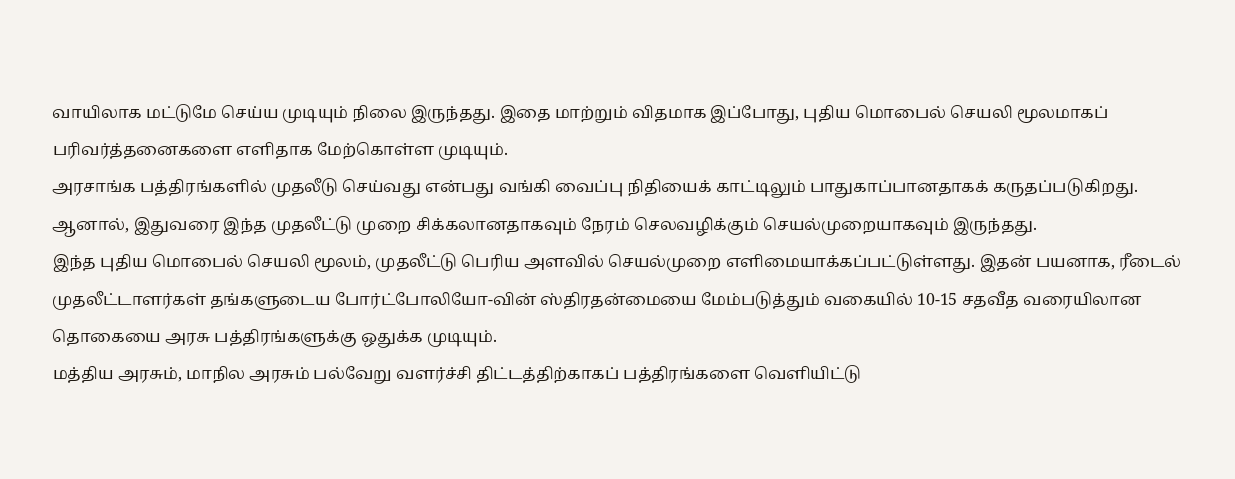வாயிலாக மட்டுமே செய்ய முடியும் நிலை இருந்தது. இதை மாற்றும் விதமாக இப்போது, புதிய மொபைல் செயலி மூலமாகப் பரிவர்த்தனைகளை எளிதாக மேற்கொள்ள முடியும்.
அரசாங்க பத்திரங்களில் முதலீடு செய்வது என்பது வங்கி வைப்பு நிதியைக் காட்டிலும் பாதுகாப்பானதாகக் கருதப்படுகிறது. ஆனால், இதுவரை இந்த முதலீட்டு முறை சிக்கலானதாகவும் நேரம் செலவழிக்கும் செயல்முறையாகவும் இருந்தது.
இந்த புதிய மொபைல் செயலி மூலம், முதலீட்டு பெரிய அளவில் செயல்முறை எளிமையாக்கப்பட்டுள்ளது. இதன் பயனாக, ரீடைல் முதலீட்டாளர்கள் தங்களுடைய போர்ட்போலியோ-வின் ஸ்திரதன்மையை மேம்படுத்தும் வகையில் 10-15 சதவீத வரையிலான தொகையை அரசு பத்திரங்களுக்கு ஒதுக்க முடியும்.
மத்திய அரசும், மாநில அரசும் பல்வேறு வளர்ச்சி திட்டத்திற்காகப் பத்திரங்களை வெளியிட்டு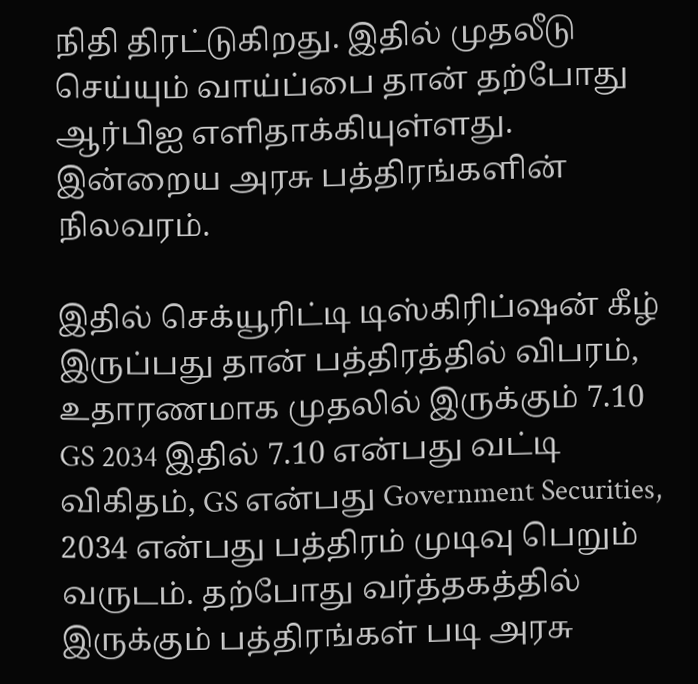நிதி திரட்டுகிறது. இதில் முதலீடு செய்யும் வாய்ப்பை தான் தற்போது ஆர்பிஐ எளிதாக்கியுள்ளது. இன்றைய அரசு பத்திரங்களின் நிலவரம்.

இதில் செக்யூரிட்டி டிஸ்கிரிப்ஷன் கீழ் இருப்பது தான் பத்திரத்தில் விபரம், உதாரணமாக முதலில் இருக்கும் 7.10 GS 2034 இதில் 7.10 என்பது வட்டி விகிதம், GS என்பது Government Securities, 2034 என்பது பத்திரம் முடிவு பெறும் வருடம். தற்போது வர்த்தகத்தில் இருக்கும் பத்திரங்கள் படி அரசு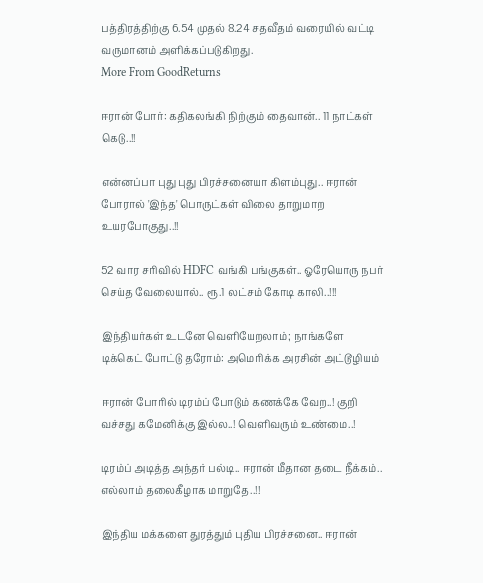பத்திரத்திற்கு 6.54 முதல் 8.24 சதவீதம் வரையில் வட்டி வருமானம் அளிக்கப்படுகிறது.
More From GoodReturns

ஈரான் போர்: கதிகலங்கி நிற்கும் தைவான்.. 11 நாட்கள் கெடு..!!

என்னப்பா புது புது பிரச்சனையா கிளம்புது.. ஈரான் போரால் 'இந்த' பொருட்கள் விலை தாறுமாற உயரபோகுது..!!

52 வார சரிவில் HDFC வங்கி பங்குகள்.. ஓரேயொரு நபர் செய்த வேலையால்.. ரூ.1 லட்சம் கோடி காலி..!!!

இந்தியர்கள் உடனே வெளியேறலாம்; நாங்களே டிக்கெட் போட்டு தரோம்: அமெரிக்க அரசின் அட்டூழியம்

ஈரான் போரில் டிரம்ப் போடும் கணக்கே வேற..! குறி வச்சது கமேனிக்கு இல்ல..! வெளிவரும் உண்மை..!

டிரம்ப் அடித்த அந்தர் பல்டி.. ஈரான் மீதான தடை நீக்கம்.. எல்லாம் தலைகீழாக மாறுதே..!!

இந்திய மக்களை துரத்தும் புதிய பிரச்சனை.. ஈரான்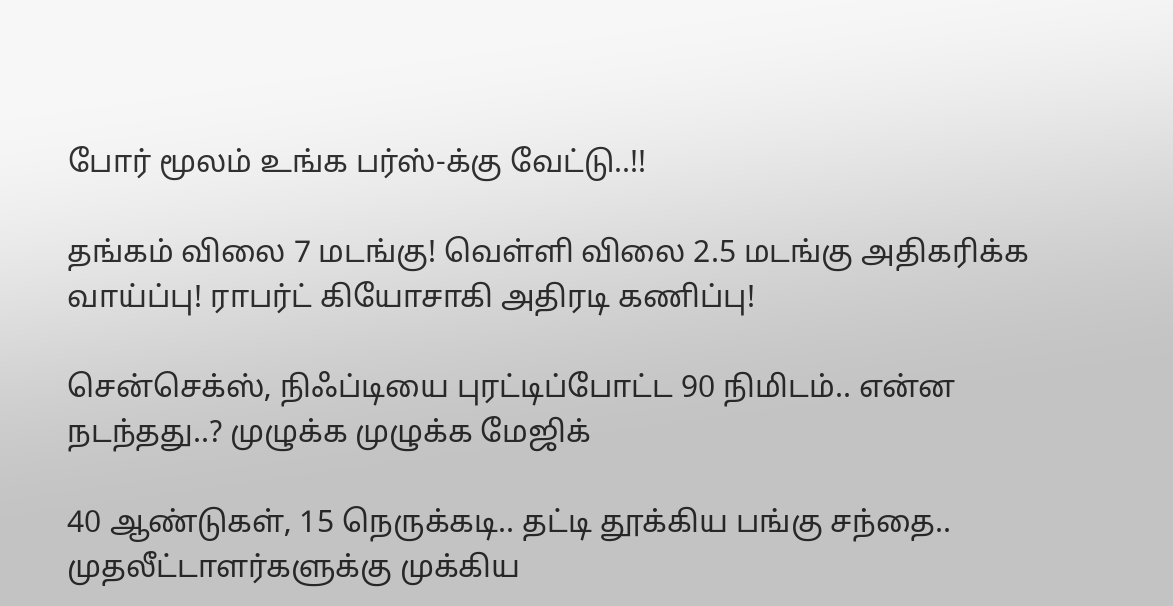போர் மூலம் உங்க பர்ஸ்-க்கு வேட்டு..!!

தங்கம் விலை 7 மடங்கு! வெள்ளி விலை 2.5 மடங்கு அதிகரிக்க வாய்ப்பு! ராபர்ட் கியோசாகி அதிரடி கணிப்பு!

சென்செக்ஸ், நிஃப்டியை புரட்டிப்போட்ட 90 நிமிடம்.. என்ன நடந்தது..? முழுக்க முழுக்க மேஜிக்

40 ஆண்டுகள், 15 நெருக்கடி.. தட்டி தூக்கிய பங்கு சந்தை.. முதலீட்டாளர்களுக்கு முக்கிய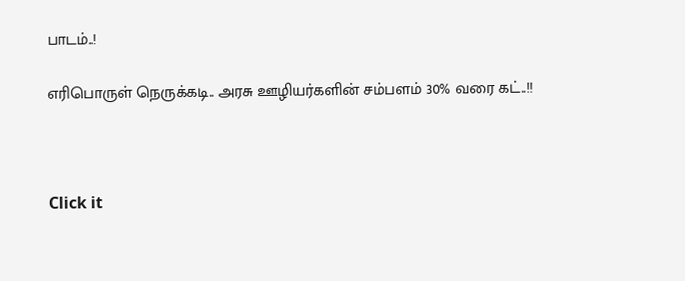பாடம்..!

எரிபொருள் நெருக்கடி.. அரசு ஊழியர்களின் சம்பளம் 30% வரை கட்..!!



Click it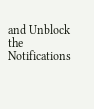and Unblock the Notifications